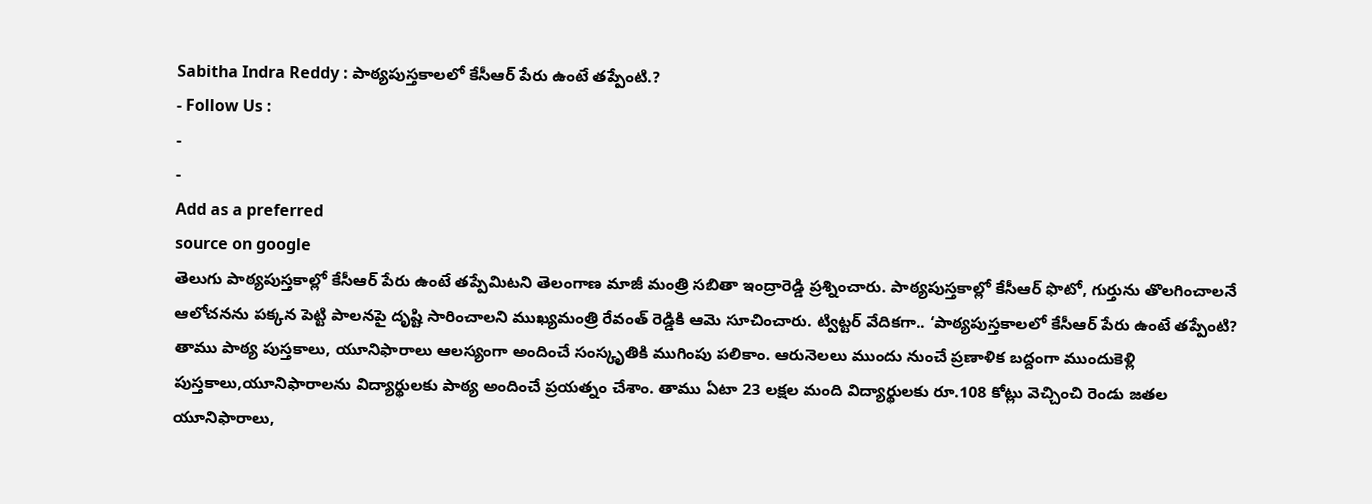Sabitha Indra Reddy : పాఠ్యపుస్తకాలలో కేసీఆర్ పేరు ఉంటే తప్పేంటి.?
- Follow Us :
-
-
Add as a preferred
source on google
తెలుగు పాఠ్యపుస్తకాల్లో కేసీఆర్ పేరు ఉంటే తప్పేమిటని తెలంగాణ మాజీ మంత్రి సబితా ఇంద్రారెడ్డి ప్రశ్నించారు. పాఠ్యపుస్తకాల్లో కేసీఆర్ ఫొటో, గుర్తును తొలగించాలనే ఆలోచనను పక్కన పెట్టి పాలనపై దృష్టి సారించాలని ముఖ్యమంత్రి రేవంత్ రెడ్డికి ఆమె సూచించారు. ట్విట్టర్ వేదికగా.. ‘పాఠ్యపుస్తకాలలో కేసీఆర్ పేరు ఉంటే తప్పేంటి? తాము పాఠ్య పుస్తకాలు, యూనిఫారాలు ఆలస్యంగా అందించే సంస్కృతికి ముగింపు పలికాం. ఆరునెలలు ముందు నుంచే ప్రణాళిక బద్దంగా ముందుకెళ్లి పుస్తకాలు,యూనిఫారాలను విద్యార్థులకు పాఠ్య అందించే ప్రయత్నం చేశాం. తాము ఏటా 23 లక్షల మంది విద్యార్థులకు రూ.108 కోట్లు వెచ్చించి రెండు జతల యూనిఫారాలు,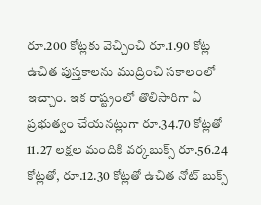రూ.200 కోట్లకు వెచ్చించి రూ.1.90 కోట్ల ఉచిత పుస్తకాలను ముద్రించి సకాలంలో ఇచ్చాం. ఇక రాష్ట్రంలో తొలిసారిగా ఏ ప్రభుత్వం చేయనట్లుగా రూ.34.70 కోట్లతో 11.27 లక్షల మందికి వర్కబుక్స్ రూ.56.24 కోట్లతో, రూ.12.30 కోట్లతో ఉచిత నోట్ బుక్స్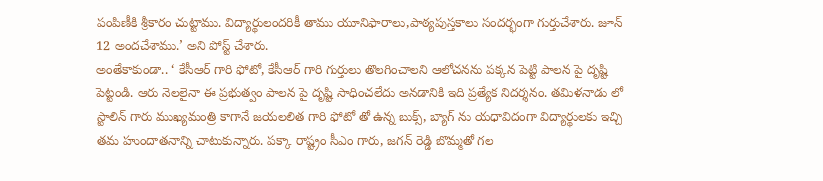పంపిణీకి శ్రీకారం చుట్టాము. విద్యార్థులందరికీ తాము యూనిఫారాలు,పాఠ్యపుస్తకాలు సందర్భంగా గుర్తుచేశారు. జూన్ 12 అందచేశాము.’ అని పోస్ట్ చేశారు.
అంతేకాకుండా.. ‘ కేసీఆర్ గారి ఫోటో, కేసీఆర్ గారి గుర్తులు తొలగించాలని ఆలోచనను పక్కన పెట్టి పాలన పై దృష్టి పెట్టండి. ఆరు నెలలైనా ఈ ప్రభుత్వం పాలన పై దృష్టి సాధించలేదు అనడానికి ఇది ప్రత్యేక నిదర్శనం. తమిళనాడు లో స్టాలిన్ గారు ముఖ్యమంత్రి కాగానే జయలలిత గారి ఫోటో తో ఉన్న బుక్స్, బ్యాగ్ ను యధావిదంగా విద్యార్థులకు ఇచ్చి తమ హుందాతనాన్ని చాటుకున్నారు. పక్కా రాష్ట్రం సీఎం గారు, జగన్ రెడ్డి బొమ్మతో గల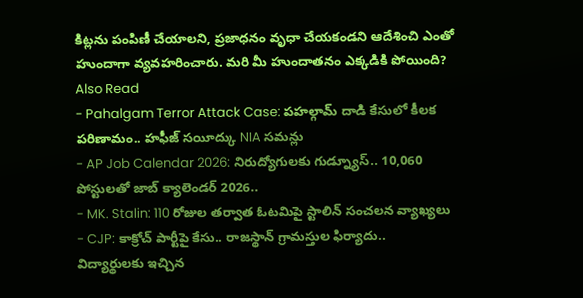కిట్లను పంపిణీ చేయాలని, ప్రజాధనం వృధా చేయకండని ఆదేశించి ఎంతో హుందాగా వ్యవహరించారు. మరి మీ హుందాతనం ఎక్కడికి పోయింది?
Also Read
- Pahalgam Terror Attack Case: పహల్గామ్ దాడి కేసులో కీలక పరిణామం.. హఫీజ్ సయీద్కు NIA సమన్లు
- AP Job Calendar 2026: నిరుద్యోగులకు గుడ్న్యూస్.. 10,060 పోస్టులతో జాబ్ క్యాలెండర్ 2026..
- MK. Stalin: 110 రోజుల తర్వాత ఓటమిపై స్టాలిన్ సంచలన వ్యాఖ్యలు
- CJP: కాక్రోచ్ పార్టీపై కేసు.. రాజస్థాన్ గ్రామస్తుల ఫిర్యాదు..
విద్యార్థులకు ఇచ్చిన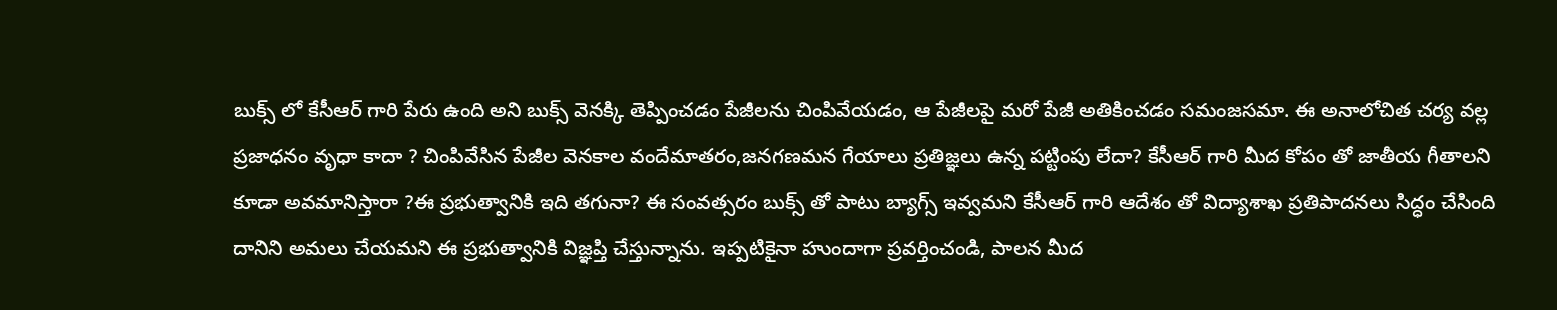బుక్స్ లో కేసీఆర్ గారి పేరు ఉంది అని బుక్స్ వెనక్కి తెప్పించడం పేజీలను చింపివేయడం, ఆ పేజీలపై మరో పేజీ అతికించడం సమంజసమా. ఈ అనాలోచిత చర్య వల్ల ప్రజాధనం వృధా కాదా ? చింపివేసిన పేజీల వెనకాల వందేమాతరం,జనగణమన గేయాలు ప్రతిజ్ఞలు ఉన్న పట్టింపు లేదా? కేసీఆర్ గారి మీద కోపం తో జాతీయ గీతాలని కూడా అవమానిస్తారా ?ఈ ప్రభుత్వానికి ఇది తగునా? ఈ సంవత్సరం బుక్స్ తో పాటు బ్యాగ్స్ ఇవ్వమని కేసీఆర్ గారి ఆదేశం తో విద్యాశాఖ ప్రతిపాదనలు సిద్ధం చేసింది దానిని అమలు చేయమని ఈ ప్రభుత్వానికి విజ్ఞప్తి చేస్తున్నాను. ఇప్పటికైనా హుందాగా ప్రవర్తించండి, పాలన మీద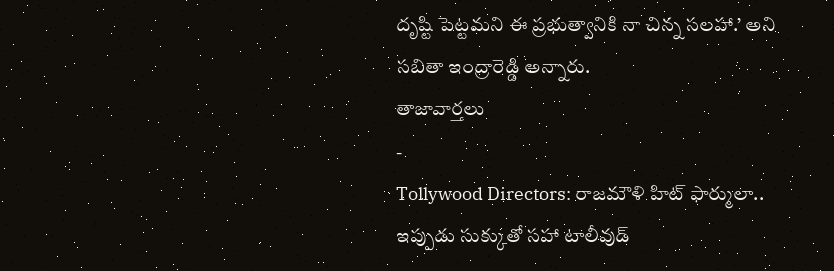దృష్టి పెట్టమని ఈ ప్రభుత్వానికి నా చిన్న సలహా.’ అని సబితా ఇంద్రారెడ్డి అన్నారు.
తాజావార్తలు
-
Tollywood Directors: రాజమౌళి హిట్ ఫార్ములా.. ఇప్పుడు సుక్కుతో సహా టాలీవుడ్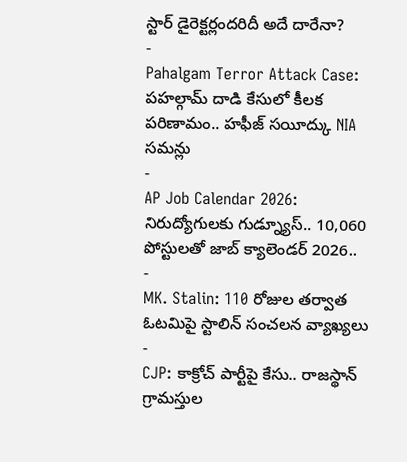స్టార్ డైరెక్టర్లందరిదీ అదే దారేనా?
-
Pahalgam Terror Attack Case: పహల్గామ్ దాడి కేసులో కీలక పరిణామం.. హఫీజ్ సయీద్కు NIA సమన్లు
-
AP Job Calendar 2026: నిరుద్యోగులకు గుడ్న్యూస్.. 10,060 పోస్టులతో జాబ్ క్యాలెండర్ 2026..
-
MK. Stalin: 110 రోజుల తర్వాత ఓటమిపై స్టాలిన్ సంచలన వ్యాఖ్యలు
-
CJP: కాక్రోచ్ పార్టీపై కేసు.. రాజస్థాన్ గ్రామస్తుల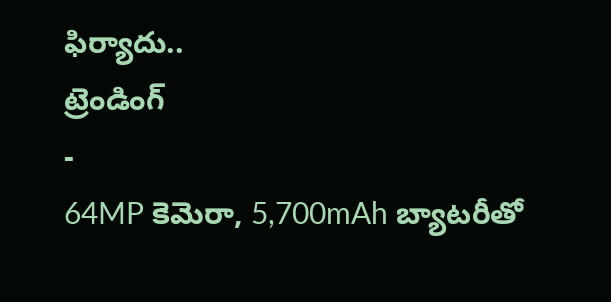ఫిర్యాదు..
ట్రెండింగ్
-
64MP కెమెరా, 5,700mAh బ్యాటరీతో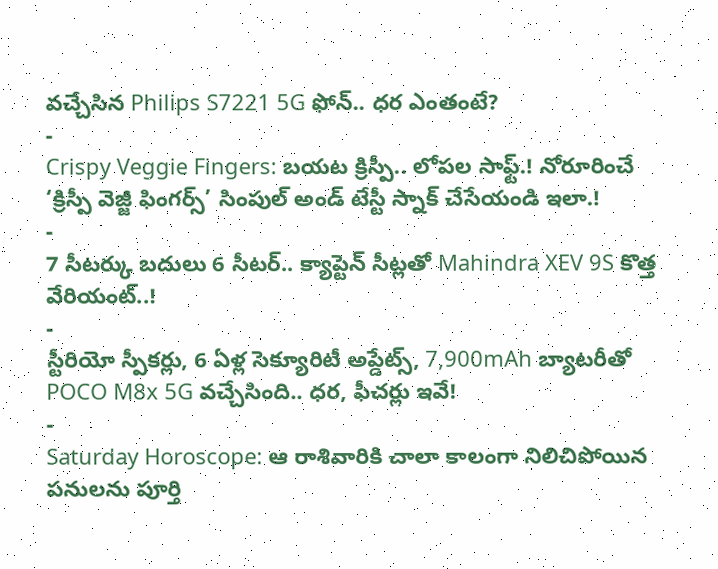వచ్చేసిన Philips S7221 5G ఫోన్.. ధర ఎంతంటే?
-
Crispy Veggie Fingers: బయట క్రిస్పీ.. లోపల సాఫ్ట్.! నోరూరించే ‘క్రిస్పీ వెజ్జీ ఫింగర్స్’ సింపుల్ అండ్ టేస్టీ స్నాక్ చేసేయండి ఇలా.!
-
7 సీటర్కు బదులు 6 సీటర్.. క్యాప్టెన్ సీట్లతో Mahindra XEV 9S కొత్త వేరియంట్..!
-
స్టీరియో స్పీకర్లు, 6 ఏళ్ల సెక్యూరిటీ అప్డేట్స్, 7,900mAh బ్యాటరీతో POCO M8x 5G వచ్చేసింది.. ధర, ఫీచర్లు ఇవే!
-
Saturday Horoscope: ఆ రాశివారికి చాలా కాలంగా నిలిచిపోయిన పనులను పూర్తి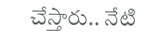చేస్తారు.. నేటి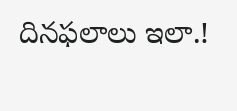దినఫలాలు ఇలా.!